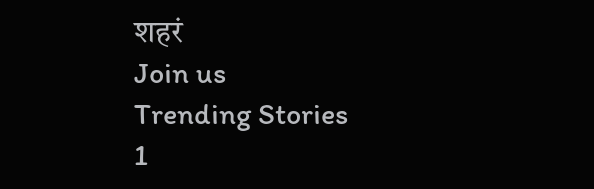शहरं
Join us
Trending Stories
1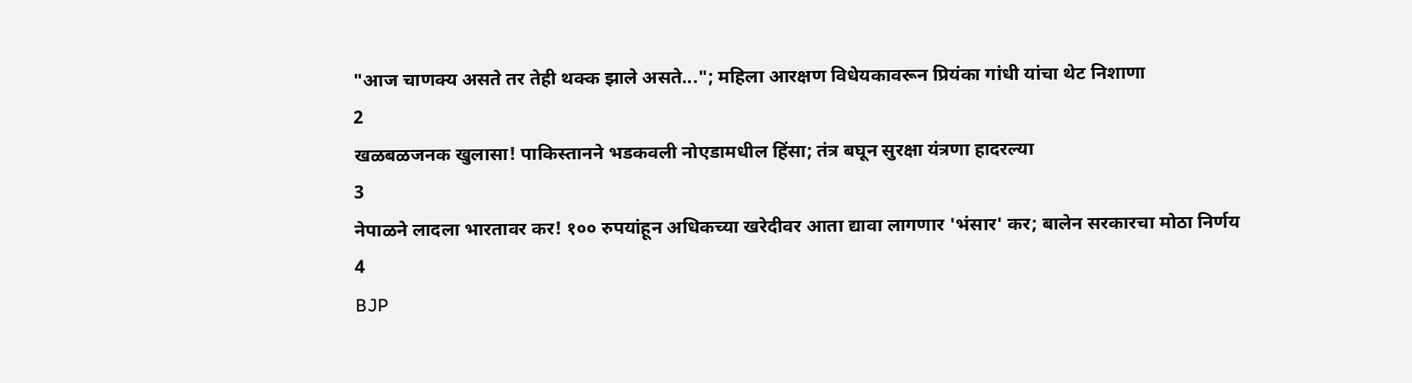"आज चाणक्य असते तर तेही थक्क झाले असते..."; महिला आरक्षण विधेयकावरून प्रियंका गांधी यांचा थेट निशाणा
2
खळबळजनक खुलासा! पाकिस्तानने भडकवली नोएडामधील हिंसा; तंत्र बघून सुरक्षा यंत्रणा हादरल्या
3
नेपाळने लादला भारतावर कर! १०० रुपयांहून अधिकच्या खरेदीवर आता द्यावा लागणार 'भंसार' कर; बालेन सरकारचा मोठा निर्णय
4
BJP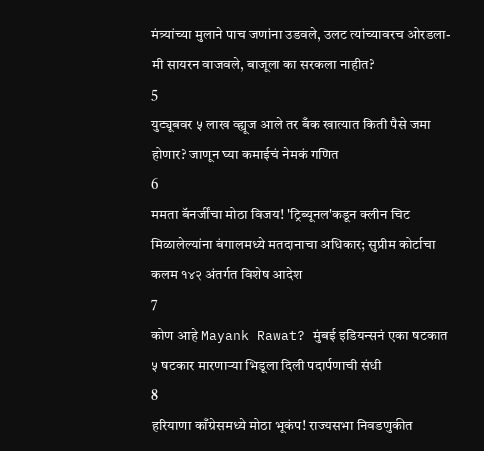मंत्र्यांच्या मुलाने पाच जणांना उडवले, उलट त्यांच्यावरच ओरडला- मी सायरन वाजवले, बाजूला का सरकला नाहीत?
5
युट्यूबवर ५ लाख व्ह्यूज आले तर बँक खात्यात किती पैसे जमा होणार? जाणून घ्या कमाईचं नेमकं गणित
6
ममता बॅनर्जींचा मोठा विजय! 'ट्रिब्यूनल'कडून क्लीन चिट मिळालेल्यांना बंगालमध्ये मतदानाचा अधिकार; सुप्रीम कोर्टाचा कलम १४२ अंतर्गत विशेष आदेश
7
कोण आहे Mayank Rawat? मुंबई इडियन्सनं एका षटकात ५ षटकार मारणाऱ्या भिडूला दिली पदार्पणाची संधी
8
हरियाणा काँग्रेसमध्ये मोठा भूकंप! राज्यसभा निवडणुकीत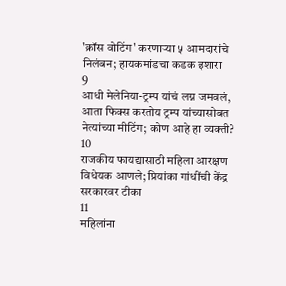'क्रॉस वोटिंग' करणाऱ्या ५ आमदारांचे निलंबन; हायकमांडचा कडक इशारा
9
आधी मेलेनिया-ट्रम्प यांचं लग्न जमवलं, आता फिक्स करतोय ट्रम्प यांच्यासोबत नेत्यांच्या मीटिंग; कोण आहे हा व्यक्ती?
10
राजकीय फायद्यासाठी महिला आरक्षण विधेयक आणले; प्रियांका गांधींची केंद्र सरकारवर टीका
11
महिलांना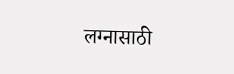लग्नासाठी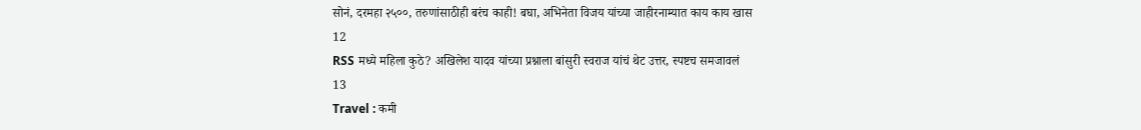सोनं, दरमहा २५००, तरुणांसाठीही बरंच काही! बघा, अभिनेता विजय यांच्या जाहीरनाम्यात काय काय खास
12
RSS मध्ये महिला कुठे? अखिलेश यादव यांच्या प्रश्नाला बांसुरी स्वराज यांचं थेट उत्तर, स्पष्टच समजावलं
13
Travel : कमी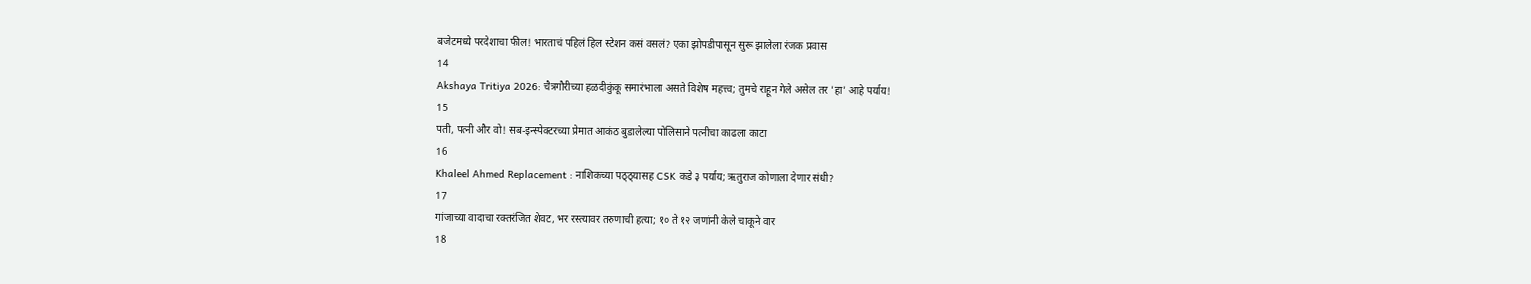बजेटमध्ये परदेशाचा फील! भारताचं पहिलं हिल स्टेशन कसं वसलं? एका झोपडीपासून सुरू झालेला रंजक प्रवास
14
Akshaya Tritiya 2026: चैत्रगौरीच्या हळदीकुंकू समारंभाला असते विशेष महत्त्व; तुमचे राहून गेले असेल तर 'हा' आहे पर्याय!
15
पती, पत्नी और वो! सब-इन्स्पेक्टरच्या प्रेमात आकंठ बुडालेल्या पोलिसाने पत्नीचा काढला काटा
16
Khaleel Ahmed Replacement : नाशिकच्या पठ्ठ्यासह CSK कडे ३ पर्याय; ऋतुराज कोणाला देणार संधी?
17
गांजाच्या वादाचा रक्तरंजित शेवट, भर रस्त्यावर तरुणाची हत्या; १० ते १२ जणांनी केले चाकूने वार
18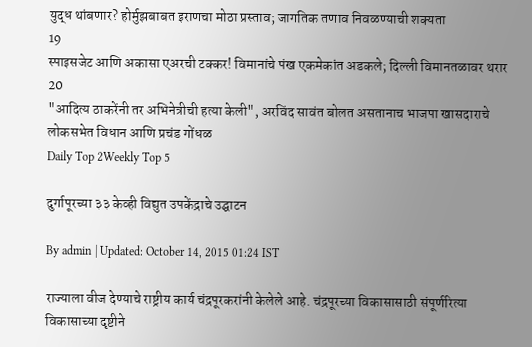युद्ध थांबणार? होर्मुझबाबत इराणचा मोठा प्रस्ताव; जागतिक तणाव निवळण्याची शक्यता
19
स्पाइसजेट आणि अकासा एअरची टक्कर! विमानांचे पंख एकमेकांत अडकले; दिल्ली विमानतळावर थरार
20
"आदित्य ठाकरेंनी तर अभिनेत्रीची हत्या केली", अरविंद सावंत बोलत असतानाच भाजपा खासदाराचे लोकसभेत विधान आणि प्रचंड गोंधळ
Daily Top 2Weekly Top 5

दुर्गापूरच्या ३३ केव्ही विद्युत उपकेंद्राचे उद्घाटन

By admin | Updated: October 14, 2015 01:24 IST

राज्याला वीज देण्याचे राष्ट्रीय कार्य चंद्रपूरकरांनी केलेले आहे. चंद्रपूरच्या विकासासाठी संपूर्णरित्या विकासाच्या दृष्टीने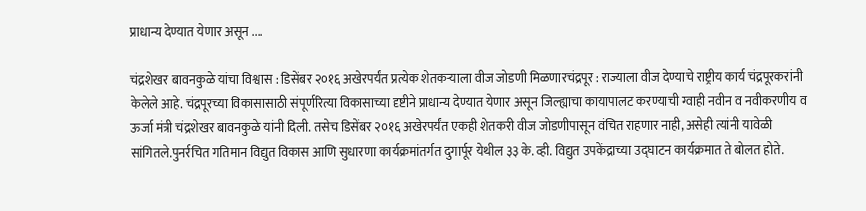प्राधान्य देण्यात येणार असून ....

चंद्रशेखर बावनकुळे यांचा विश्वास : डिसेंबर २०१६ अखेरपर्यंत प्रत्येक शेतकऱ्याला वीज जोडणी मिळणारचंद्रपूर : राज्याला वीज देण्याचे राष्ट्रीय कार्य चंद्रपूरकरांनी केलेले आहे. चंद्रपूरच्या विकासासाठी संपूर्णरित्या विकासाच्या दृष्टीने प्राधान्य देण्यात येणार असून जिल्ह्याचा कायापालट करण्याची ग्वाही नवीन व नवीकरणीय व ऊर्जा मंत्री चंद्रशेखर बावनकुळे यांनी दिली. तसेच डिसेंबर २०१६ अखेरपर्यंत एकही शेतकरी वीज जोडणीपासून वंचित राहणार नाही, असेही त्यांनी यावेळी सांगितले.पुनर्रचित गतिमान विद्युत विकास आणि सुधारणा कार्यक्रमांतर्गत दुगार्पूर येथील ३३ के. व्ही. विद्युत उपकेंद्राच्या उद्घाटन कार्यक्रमात ते बोलत होते.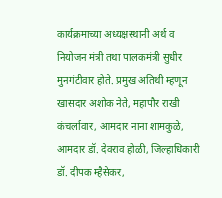कार्यक्रमाच्या अध्यक्षस्थानी अर्थ व नियोजन मंत्री तथा पालकमंत्री सुधीर मुनगंटीवार होते. प्रमुख अतिथी म्हणून खासदार अशोक नेते, महापौर राखी कंचर्लावार, आमदार नाना शामकुळे, आमदार डॉ. देवराव होळी, जिल्हाधिकारी डॉ. दीपक म्हैसेकर,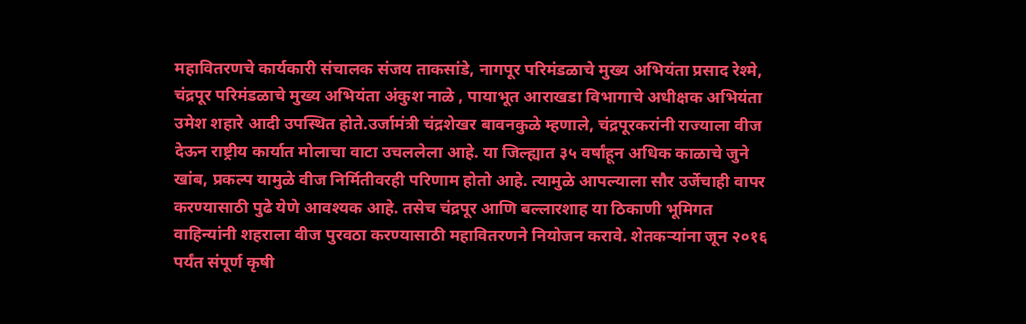महावितरणचे कार्यकारी संचालक संजय ताकसांडे, नागपूर परिमंडळाचे मुख्य अभियंता प्रसाद रेश्मे, चंद्रपूर परिमंडळाचे मुख्य अभियंता अंकुश नाळे , पायाभूत आराखडा विभागाचे अधीक्षक अभियंता उमेश शहारे आदी उपस्थित होते.उर्जामंत्री चंद्रशेखर बावनकुळे म्हणाले, चंद्रपूरकरांनी राज्याला वीज देऊन राष्ट्रीय कार्यात मोलाचा वाटा उचललेला आहे. या जिल्ह्यात ३५ वर्षांहून अधिक काळाचे जुने खांब, प्रकल्प यामुळे वीज निर्मितीवरही परिणाम होतो आहे. त्यामुळे आपल्याला सौर उर्जेचाही वापर करण्यासाठी पुढे येणे आवश्यक आहे. तसेच चंद्रपूर आणि बल्लारशाह या ठिकाणी भूमिगत वाहिन्यांनी शहराला वीज पुरवठा करण्यासाठी महावितरणने नियोजन करावे. शेतकऱ्यांना जून २०१६ पर्यंत संपूर्ण कृषी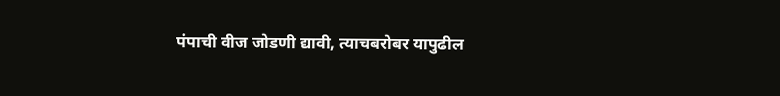पंपाची वीज जोडणी द्यावी, त्याचबरोबर यापुढील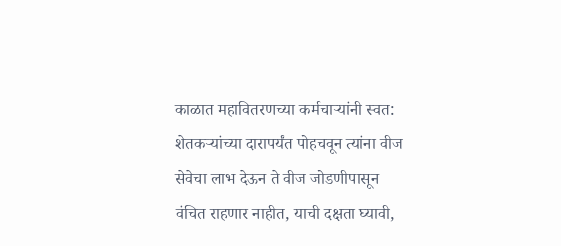काळात महावितरणच्या कर्मचाऱ्यांनी स्वत: शेतकऱ्यांच्या दारापर्यंत पोहचवून त्यांना वीज सेवेचा लाभ देऊन ते वीज जोडणीपासून वंचित राहणार नाहीत, याची दक्षता घ्यावी,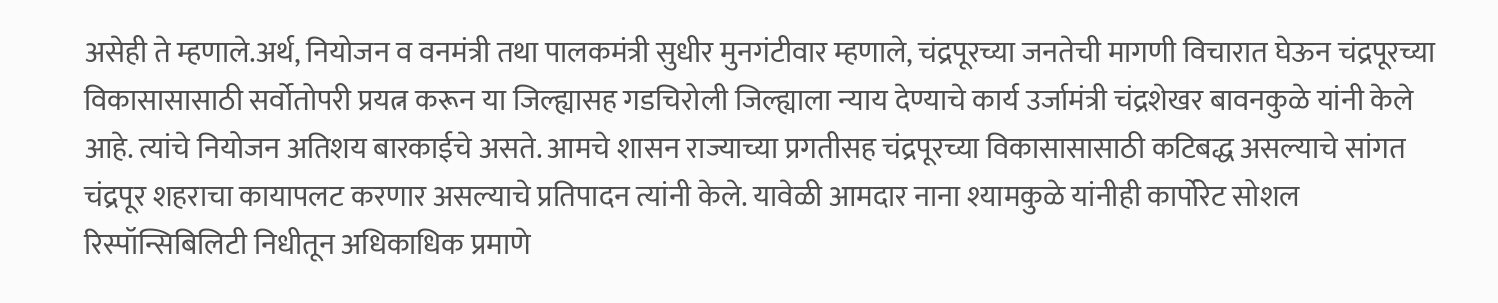असेही ते म्हणाले.अर्थ, नियोजन व वनमंत्री तथा पालकमंत्री सुधीर मुनगंटीवार म्हणाले, चंद्रपूरच्या जनतेची मागणी विचारात घेऊन चंद्रपूरच्या विकासासासाठी सर्वोतोपरी प्रयत्न करून या जिल्ह्यासह गडचिरोली जिल्ह्याला न्याय देण्याचे कार्य उर्जामंत्री चंद्रशेखर बावनकुळे यांनी केले आहे. त्यांचे नियोजन अतिशय बारकाईचे असते. आमचे शासन राज्याच्या प्रगतीसह चंद्रपूरच्या विकासासासाठी कटिबद्ध असल्याचे सांगत चंद्रपूर शहराचा कायापलट करणार असल्याचे प्रतिपादन त्यांनी केले. यावेळी आमदार नाना श्यामकुळे यांनीही कार्पोरेट सोशल रिस्पॉन्सिबिलिटी निधीतून अधिकाधिक प्रमाणे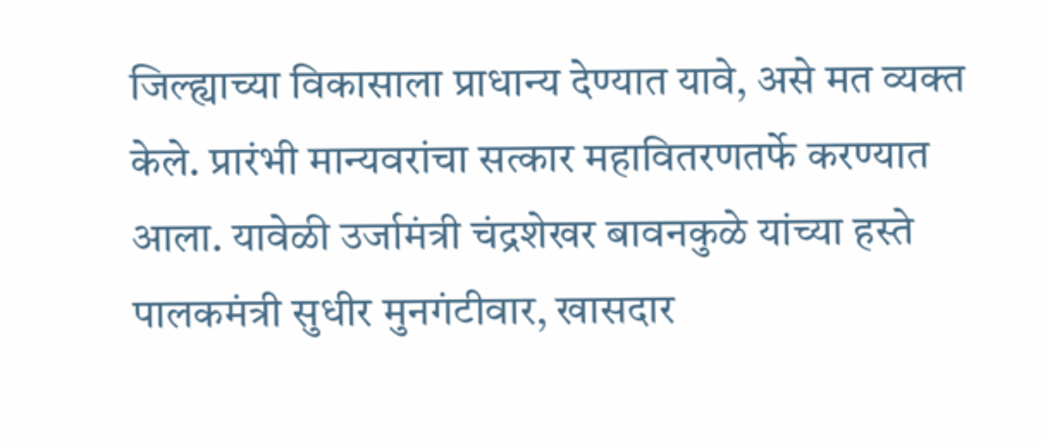जिल्ह्याच्या विकासाला प्राधान्य देण्यात यावे, असे मत व्यक्त केले. प्रारंभी मान्यवरांचा सत्कार महावितरणतर्फे करण्यात आला. यावेळी उर्जामंत्री चंद्रशेखर बावनकुळे यांच्या हस्ते पालकमंत्री सुधीर मुनगंटीवार, खासदार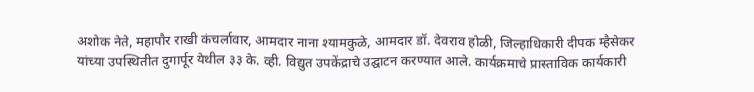अशोक नेते, महापौर राखी कंचर्लावार, आमदार नाना श्यामकुळे, आमदार डॉ. देवराव होळी, जिल्हाधिकारी दीपक म्हैसेकर यांच्या उपस्थितीत दुगार्पूर येथील ३३ के. व्ही. विद्युत उपकेंद्राचे उद्घाटन करण्यात आले. कार्यक्रमाचे प्रास्ताविक कार्यकारी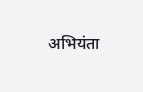अभियंता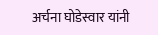अर्चना घोडेस्वार यांनी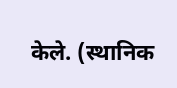केले. (स्थानिक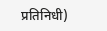प्रतिनिधी)